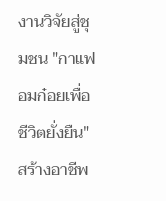งานวิจัยสู่ชุมชน "กาแฟอมก๋อยเพื่อชีวิตยั่งยืน" สร้างอาชีพ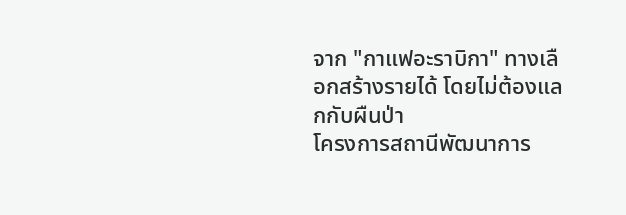จาก "กาแฟอะราบิกา" ทางเลือกสร้างรายได้ โดยไม่ต้องแลกกับผืนป่า
โครงการสถานีพัฒนาการ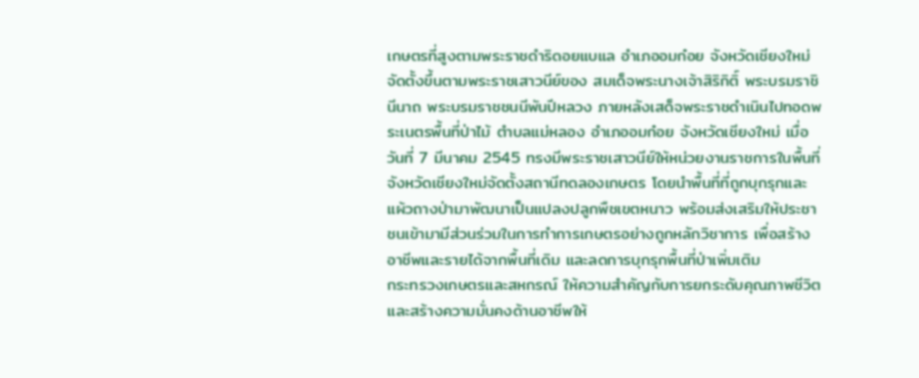เกษตรที่สูงตามพระราชดำริดอยแบแล อำเภออมก๋อย จังหวัดเชียงใหม่ จัดตั้งขึ้นตามพระราชเสาวนีย์ของ สมเด็จพระนางเจ้าสิริกิติ์ พระบรมราชินีนาถ พระบรมราชชนนีพันปีหลวง ภายหลังเสด็จพระราชดำเนินไปทอดพระเนตรพื้นที่ป่าไม้ ตำบลแม่หลอง อำเภออมก๋อย จังหวัดเชียงใหม่ เมื่อวันที่ 7 มีนาคม 2545 ทรงมีพระราชเสาวนีย์ให้หน่วยงานราชการในพื้นที่จังหวัดเชียงใหม่จัดตั้งสถานีทดลองเกษตร โดยนำพื้นที่ที่ถูกบุกรุกและแผ้วถางป่ามาพัฒนาเป็นแปลงปลูกพืชเขตหนาว พร้อมส่งเสริมให้ประชาชนเข้ามามีส่วนร่วมในการทำการเกษตรอย่างถูกหลักวิชาการ เพื่อสร้างอาชีพและรายได้จากพื้นที่เดิม และลดการบุกรุกพื้นที่ป่าเพิ่มเติม
กระทรวงเกษตรและสหกรณ์ ให้ความสำคัญกับการยกระดับคุณภาพชีวิตและสร้างความมั่นคงด้านอาชีพให้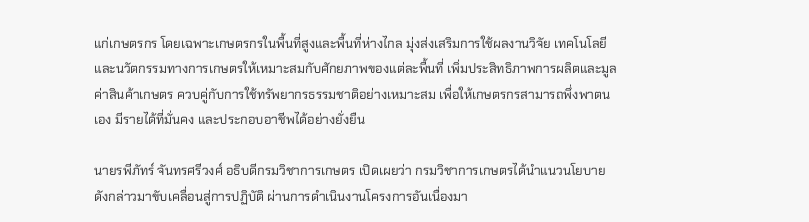แก่เกษตรกร โดยเฉพาะเกษตรกรในพื้นที่สูงและพื้นที่ห่างไกล มุ่งส่งเสริมการใช้ผลงานวิจัย เทคโนโลยี และนวัตกรรมทางการเกษตรให้เหมาะสมกับศักยภาพของแต่ละพื้นที่ เพิ่มประสิทธิภาพการผลิตและมูลค่าสินค้าเกษตร ควบคู่กับการใช้ทรัพยากรธรรมชาติอย่างเหมาะสม เพื่อให้เกษตรกรสามารถพึ่งพาตนเอง มีรายได้ที่มั่นคง และประกอบอาชีพได้อย่างยั่งยืน

นายรพีภัทร์ จันทรศรีวงศ์ อธิบดีกรมวิชาการเกษตร เปิดเผยว่า กรมวิชาการเกษตรได้นำแนวนโยบายดังกล่าวมาขับเคลื่อนสู่การปฏิบัติ ผ่านการดำเนินงานโครงการอันเนื่องมา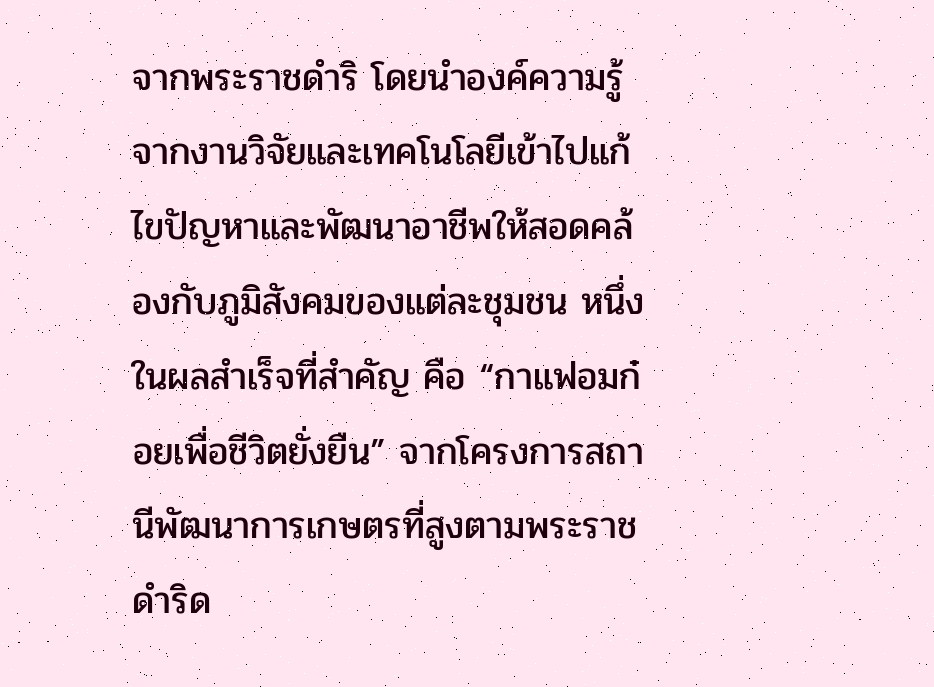จากพระราชดำริ โดยนำองค์ความรู้จากงานวิจัยและเทคโนโลยีเข้าไปแก้ไขปัญหาและพัฒนาอาชีพให้สอดคล้องกับภูมิสังคมของแต่ละชุมชน หนึ่งในผลสำเร็จที่สำคัญ คือ “กาแฟอมก๋อยเพื่อชีวิตยั่งยืน” จากโครงการสถานีพัฒนาการเกษตรที่สูงตามพระราชดำริด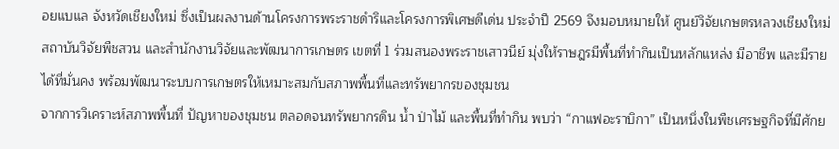อยแบแล จังหวัดเชียงใหม่ ซึ่งเป็นผลงานด้านโครงการพระราชดำริและโครงการพิเศษดีเด่น ประจำปี 2569 จึงมอบหมายให้ ศูนย์วิจัยเกษตรหลวงเชียงใหม่ สถาบันวิจัยพืชสวน และสำนักงานวิจัยและพัฒนาการเกษตร เขตที่ 1 ร่วมสนองพระราชเสาวนีย์ มุ่งให้ราษฎรมีพื้นที่ทำกินเป็นหลักแหล่ง มีอาชีพ และมีรายได้ที่มั่นคง พร้อมพัฒนาระบบการเกษตรให้เหมาะสมกับสภาพพื้นที่และทรัพยากรของชุมชน
จากการวิเคราะห์สภาพพื้นที่ ปัญหาของชุมชน ตลอดจนทรัพยากรดิน น้ำ ป่าไม้ และพื้นที่ทำกิน พบว่า “กาแฟอะราบิกา” เป็นหนึ่งในพืชเศรษฐกิจที่มีศักย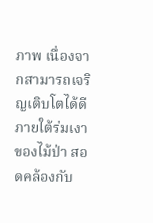ภาพ เนื่องจากสามารถเจริญเติบโตได้ดีภายใต้ร่มเงาของไม้ป่า สอดคล้องกับ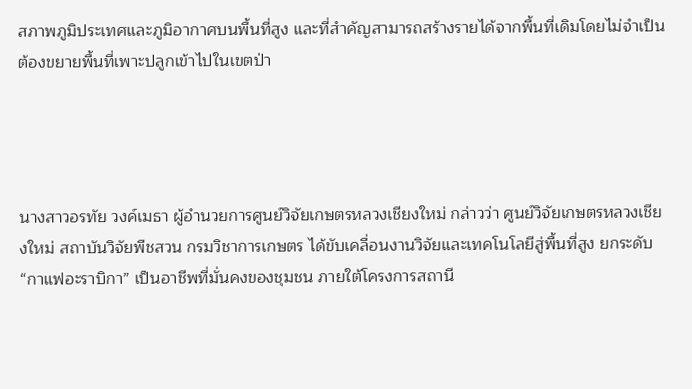สภาพภูมิประเทศและภูมิอากาศบนพื้นที่สูง และที่สำคัญสามารถสร้างรายได้จากพื้นที่เดิมโดยไม่จำเป็นต้องขยายพื้นที่เพาะปลูกเข้าไปในเขตป่า




นางสาวอรทัย วงค์เมธา ผู้อำนวยการศูนย์วิจัยเกษตรหลวงเชียงใหม่ กล่าวว่า ศูนย์วิจัยเกษตรหลวงเชียงใหม่ สถาบันวิจัยพืชสวน กรมวิชาการเกษตร ได้ขับเคลื่อนงานวิจัยและเทคโนโลยีสู่พื้นที่สูง ยกระดับ“กาแฟอะราบิกา” เป็นอาชีพที่มั่นคงของชุมชน ภายใต้โครงการสถานี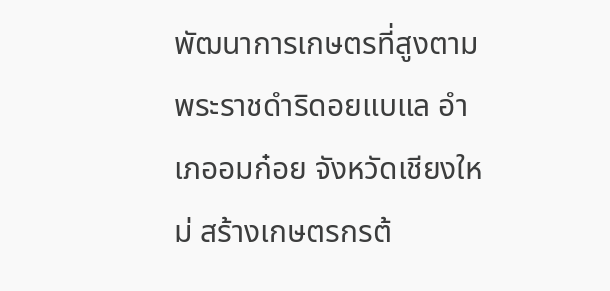พัฒนาการเกษตรที่สูงตามพระราชดำริดอยแบแล อำเภออมก๋อย จังหวัดเชียงใหม่ สร้างเกษตรกรต้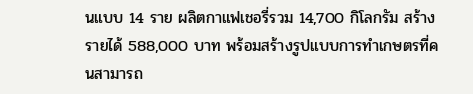นแบบ 14 ราย ผลิตกาแฟเชอรี่รวม 14,700 กิโลกรัม สร้างรายได้ 588,000 บาท พร้อมสร้างรูปแบบการทำเกษตรที่คนสามารถ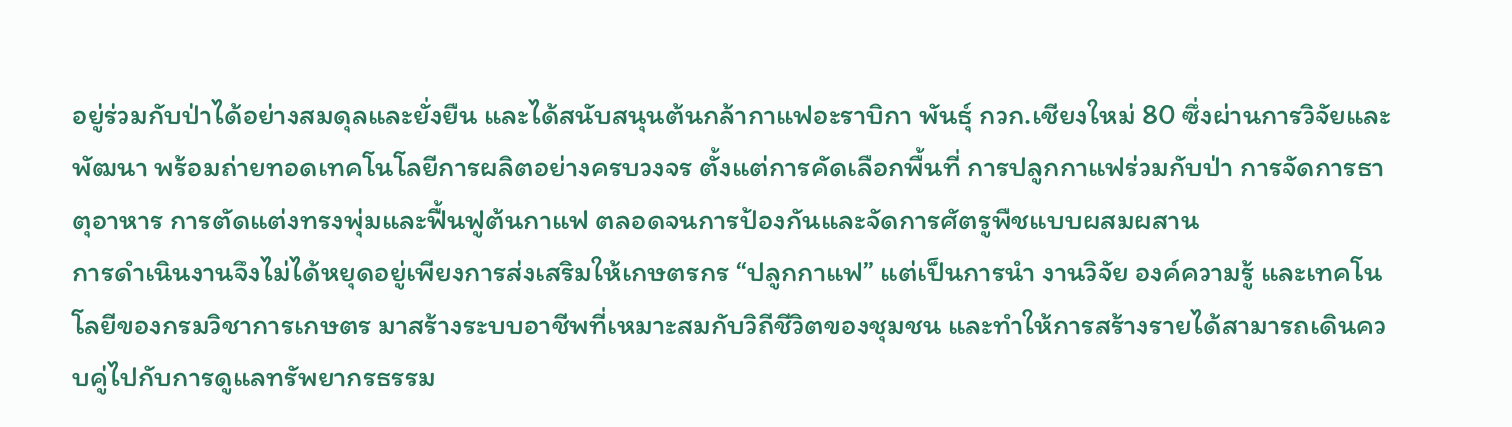อยู่ร่วมกับป่าได้อย่างสมดุลและยั่งยืน และได้สนับสนุนต้นกล้ากาแฟอะราบิกา พันธุ์ กวก.เชียงใหม่ 80 ซึ่งผ่านการวิจัยและพัฒนา พร้อมถ่ายทอดเทคโนโลยีการผลิตอย่างครบวงจร ตั้งแต่การคัดเลือกพื้นที่ การปลูกกาแฟร่วมกับป่า การจัดการธาตุอาหาร การตัดแต่งทรงพุ่มและฟื้นฟูต้นกาแฟ ตลอดจนการป้องกันและจัดการศัตรูพืชแบบผสมผสาน
การดำเนินงานจึงไม่ได้หยุดอยู่เพียงการส่งเสริมให้เกษตรกร “ปลูกกาแฟ” แต่เป็นการนำ งานวิจัย องค์ความรู้ และเทคโนโลยีของกรมวิชาการเกษตร มาสร้างระบบอาชีพที่เหมาะสมกับวิถีชีวิตของชุมชน และทำให้การสร้างรายได้สามารถเดินควบคู่ไปกับการดูแลทรัพยากรธรรม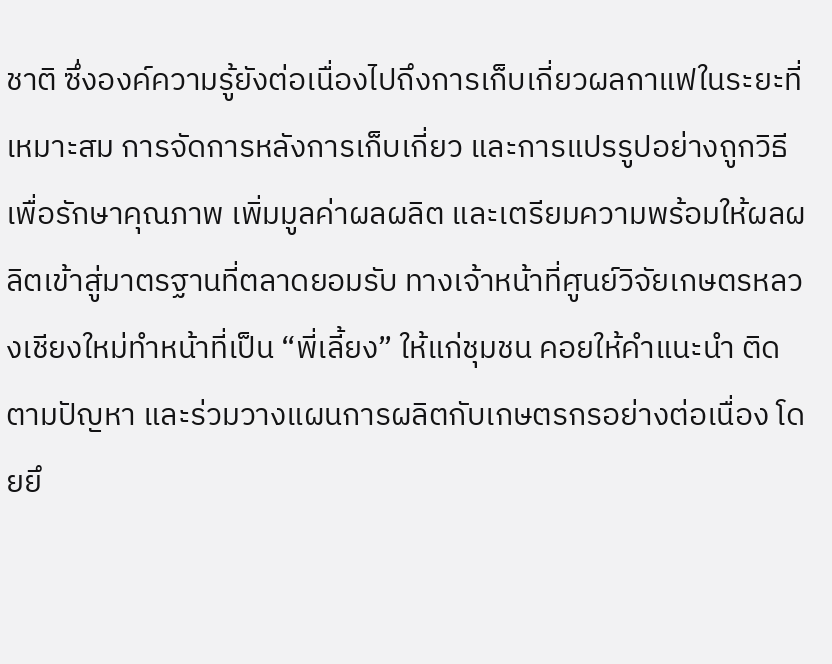ชาติ ซึ่งองค์ความรู้ยังต่อเนื่องไปถึงการเก็บเกี่ยวผลกาแฟในระยะที่เหมาะสม การจัดการหลังการเก็บเกี่ยว และการแปรรูปอย่างถูกวิธี เพื่อรักษาคุณภาพ เพิ่มมูลค่าผลผลิต และเตรียมความพร้อมให้ผลผลิตเข้าสู่มาตรฐานที่ตลาดยอมรับ ทางเจ้าหน้าที่ศูนย์วิจัยเกษตรหลวงเชียงใหม่ทำหน้าที่เป็น “พี่เลี้ยง” ให้แก่ชุมชน คอยให้คำแนะนำ ติดตามปัญหา และร่วมวางแผนการผลิตกับเกษตรกรอย่างต่อเนื่อง โดยยึ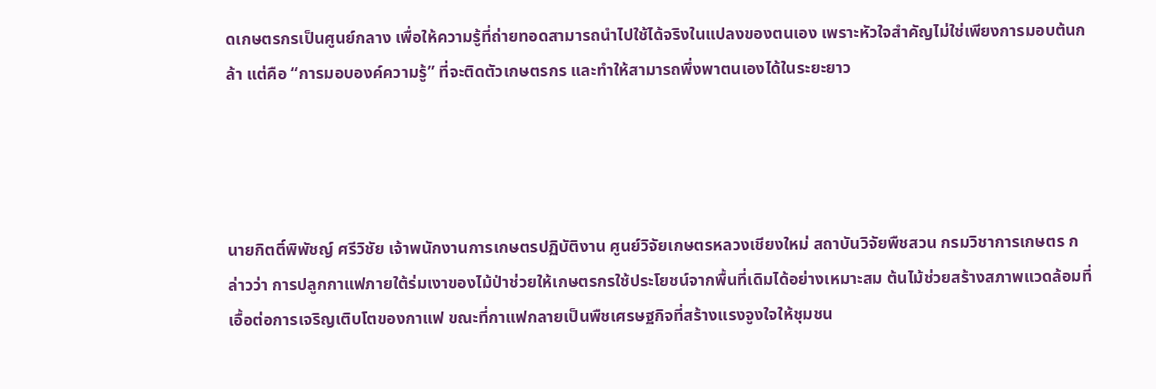ดเกษตรกรเป็นศูนย์กลาง เพื่อให้ความรู้ที่ถ่ายทอดสามารถนำไปใช้ได้จริงในแปลงของตนเอง เพราะหัวใจสำคัญไม่ใช่เพียงการมอบต้นกล้า แต่คือ “การมอบองค์ความรู้” ที่จะติดตัวเกษตรกร และทำให้สามารถพึ่งพาตนเองได้ในระยะยาว




นายกิตติ์พิพัชญ์ ศรีวิชัย เจ้าพนักงานการเกษตรปฏิบัติงาน ศูนย์วิจัยเกษตรหลวงเชียงใหม่ สถาบันวิจัยพืชสวน กรมวิชาการเกษตร กล่าวว่า การปลูกกาแฟภายใต้ร่มเงาของไม้ป่าช่วยให้เกษตรกรใช้ประโยชน์จากพื้นที่เดิมได้อย่างเหมาะสม ต้นไม้ช่วยสร้างสภาพแวดล้อมที่เอื้อต่อการเจริญเติบโตของกาแฟ ขณะที่กาแฟกลายเป็นพืชเศรษฐกิจที่สร้างแรงจูงใจให้ชุมชน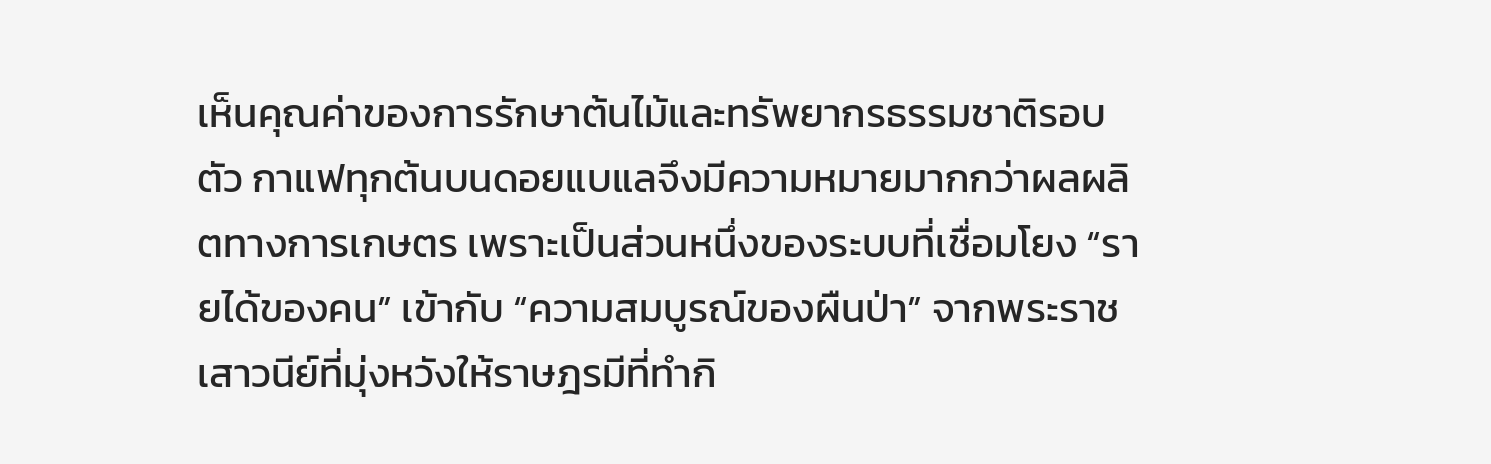เห็นคุณค่าของการรักษาต้นไม้และทรัพยากรธรรมชาติรอบตัว กาแฟทุกต้นบนดอยแบแลจึงมีความหมายมากกว่าผลผลิตทางการเกษตร เพราะเป็นส่วนหนึ่งของระบบที่เชื่อมโยง “รายได้ของคน” เข้ากับ “ความสมบูรณ์ของผืนป่า” จากพระราชเสาวนีย์ที่มุ่งหวังให้ราษฎรมีที่ทำกิ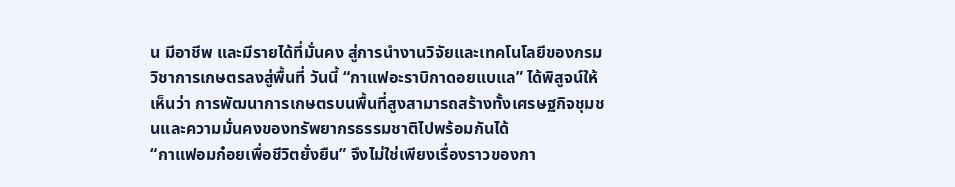น มีอาชีพ และมีรายได้ที่มั่นคง สู่การนำงานวิจัยและเทคโนโลยีของกรมวิชาการเกษตรลงสู่พื้นที่ วันนี้ “กาแฟอะราบิกาดอยแบแล” ได้พิสูจน์ให้เห็นว่า การพัฒนาการเกษตรบนพื้นที่สูงสามารถสร้างทั้งเศรษฐกิจชุมชนและความมั่นคงของทรัพยากรธรรมชาติไปพร้อมกันได้
“กาแฟอมก๋อยเพื่อชีวิตยั่งยืน” จึงไม่ใช่เพียงเรื่องราวของกา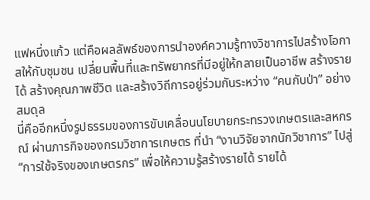แฟหนึ่งแก้ว แต่คือผลลัพธ์ของการนำองค์ความรู้ทางวิชาการไปสร้างโอกาสให้กับชุมชน เปลี่ยนพื้นที่และทรัพยากรที่มีอยู่ให้กลายเป็นอาชีพ สร้างรายได้ สร้างคุณภาพชีวิต และสร้างวิถีการอยู่ร่วมกันระหว่าง “คนกับป่า” อย่างสมดุล
นี่คืออีกหนึ่งรูปธรรมของการขับเคลื่อนนโยบายกระทรวงเกษตรและสหกรณ์ ผ่านภารกิจของกรมวิชาการเกษตร ที่นำ “งานวิจัยจากนักวิชาการ” ไปสู่ “การใช้จริงของเกษตรกร” เพื่อให้ความรู้สร้างรายได้ รายได้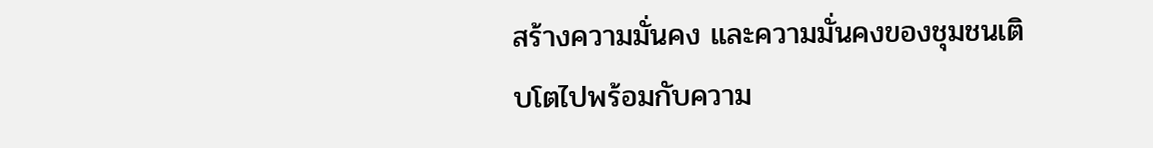สร้างความมั่นคง และความมั่นคงของชุมชนเติบโตไปพร้อมกับความ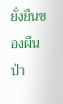ยั่งยืนของผืนป่า